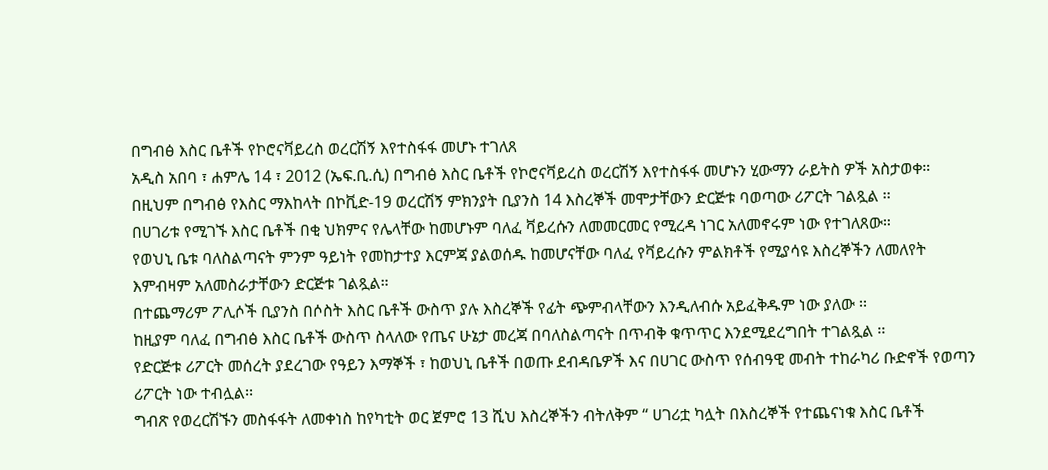በግብፅ እስር ቤቶች የኮሮናቫይረስ ወረርሽኝ እየተስፋፋ መሆኑ ተገለጸ
አዲስ አበባ ፣ ሐምሌ 14 ፣ 2012 (ኤፍ.ቢ.ሲ) በግብፅ እስር ቤቶች የኮሮናቫይረስ ወረርሽኝ እየተስፋፋ መሆኑን ሂውማን ራይትስ ዎች አስታወቀ።
በዚህም በግብፅ የእስር ማእከላት በኮቪድ-19 ወረርሽኝ ምክንያት ቢያንስ 14 እስረኞች መሞታቸውን ድርጅቱ ባወጣው ሪፖርት ገልጿል ፡፡
በሀገሪቱ የሚገኙ እስር ቤቶች በቂ ህክምና የሌላቸው ከመሆኑም ባለፈ ቫይረሱን ለመመርመር የሚረዳ ነገር አለመኖሩም ነው የተገለጸው።
የወህኒ ቤቱ ባለስልጣናት ምንም ዓይነት የመከታተያ እርምጃ ያልወሰዱ ከመሆናቸው ባለፈ የቫይረሱን ምልክቶች የሚያሳዩ እስረኞችን ለመለየት እምብዛም አለመስራታቸውን ድርጅቱ ገልጿል።
በተጨማሪም ፖሊሶች ቢያንስ በሶስት እስር ቤቶች ውስጥ ያሉ እስረኞች የፊት ጭምብላቸውን እንዲለብሱ አይፈቅዱም ነው ያለው ፡፡
ከዚያም ባለፈ በግብፅ እስር ቤቶች ውስጥ ስላለው የጤና ሁኔታ መረጃ በባለስልጣናት በጥብቅ ቁጥጥር እንደሚደረግበት ተገልጿል ፡፡
የድርጅቱ ሪፖርት መሰረት ያደረገው የዓይን እማኞች ፣ ከወህኒ ቤቶች በወጡ ደብዳቤዎች እና በሀገር ውስጥ የሰብዓዊ መብት ተከራካሪ ቡድኖች የወጣን ሪፖርት ነው ተብሏል፡፡
ግብጽ የወረርሽኙን መስፋፋት ለመቀነስ ከየካቲት ወር ጀምሮ 13 ሺህ እስረኞችን ብትለቅም “ ሀገሪቷ ካሏት በእስረኞች የተጨናነቁ እስር ቤቶች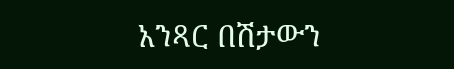አንጻር በሽታውን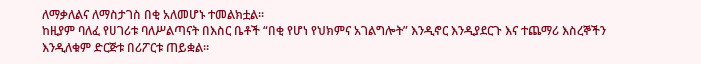ለማቃለልና ለማስታገስ በቂ አለመሆኑ ተመልክቷል።
ከዚያም ባለፈ የሀገሪቱ ባለሥልጣናት በእስር ቤቶች “በቂ የሆነ የህክምና አገልግሎት” እንዲኖር እንዲያደርጉ እና ተጨማሪ እስረኞችን እንዲለቁም ድርጅቱ በሪፖርቱ ጠይቋል።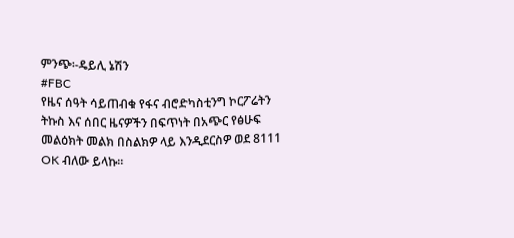ምንጭ፡-ዴይሊ ኔሽን
#FBC
የዜና ሰዓት ሳይጠብቁ የፋና ብሮድካስቲንግ ኮርፖሬትን ትኩስ እና ሰበር ዜናዎችን በፍጥነት በአጭር የፅሁፍ መልዕክት መልክ በስልክዎ ላይ እንዲደርስዎ ወደ 8111 OK ብለው ይላኩ።